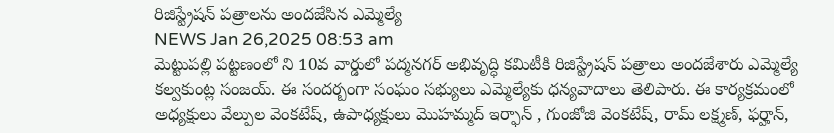రిజిస్ట్రేషన్ పత్రాలను అందజేసిన ఎమ్మెల్యే
NEWS Jan 26,2025 08:53 am
మెట్టుపల్లి పట్టణంలో ని 10వ వార్డులో పద్మనగర్ అభివృద్ధి కమిటీకి రిజిస్ట్రేషన్ పత్రాలు అందజేశారు ఎమ్మెల్యే కల్వకుంట్ల సంజయ్. ఈ సందర్బంగా సంఘం సభ్యులు ఎమ్మెల్యేకు ధన్యవాదాలు తెలిపారు. ఈ కార్యక్రమంలో అధ్యక్షులు వేల్పుల వెంకటేష్, ఉపాధ్యక్షులు మొహమ్మద్ ఇర్ఫాన్ , గుంజోజి వెంకటేష్, రామ్ లక్ష్మణ్, ఫర్హాన్,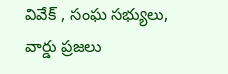వివేక్ , సంఘ సభ్యులు, వార్డు ప్రజలు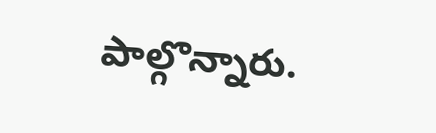పాల్గొన్నారు.